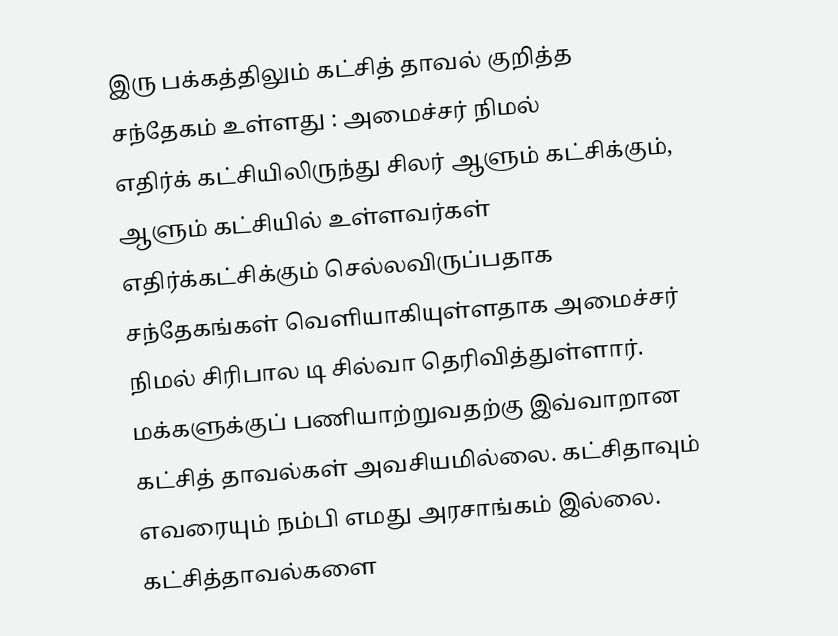இரு பக்கத்திலும் கட்சித் தாவல் குறித்த சந்தேகம் உள்ளது : அமைச்சர் நிமல்
எதிர்க் கட்சியிலிருந்து சிலர் ஆளும் கட்சிக்கும், ஆளும் கட்சியில் உள்ளவர்கள் எதிர்க்கட்சிக்கும் செல்லவிருப்பதாக சந்தேகங்கள் வெளியாகியுள்ளதாக அமைச்சர் நிமல் சிரிபால டி சில்வா தெரிவித்துள்ளார். மக்களுக்குப் பணியாற்றுவதற்கு இவ்வாறான கட்சித் தாவல்கள் அவசியமில்லை. கட்சிதாவும் எவரையும் நம்பி எமது அரசாங்கம் இல்லை. கட்சித்தாவல்களை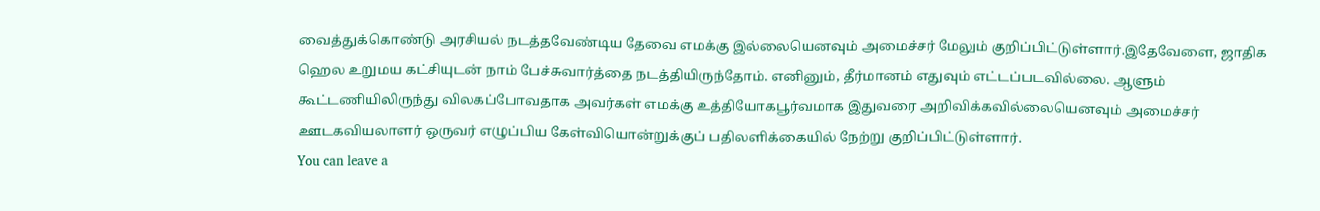வைத்துக்கொண்டு அரசியல் நடத்தவேண்டிய தேவை எமக்கு இல்லையெனவும் அமைச்சர் மேலும் குறிப்பிட்டுள்ளார்.இதேவேளை, ஜாதிக ஹெல உறுமய கட்சியுடன் நாம் பேச்சுவார்த்தை நடத்தியிருந்தோம். எனினும், தீர்மானம் எதுவும் எட்டப்படவில்லை. ஆளும் கூட்டணியிலிருந்து விலகப்போவதாக அவர்கள் எமக்கு உத்தியோகபூர்வமாக இதுவரை அறிவிக்கவில்லையெனவும் அமைச்சர் ஊடகவியலாளர் ஒருவர் எழுப்பிய கேள்வியொன்றுக்குப் பதிலளிக்கையில் நேற்று குறிப்பிட்டுள்ளார்.
You can leave a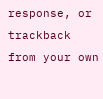response, or trackback from your own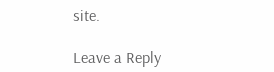site.

Leave a Reply